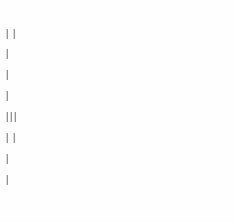| |
|
|
|
|||
| |
|
|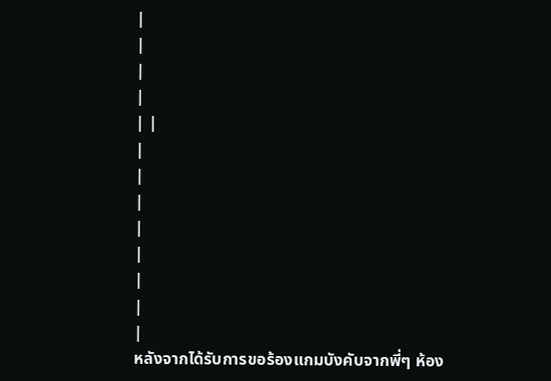|
|
|
|
| |
|
|
|
|
|
|
|
|
หลังจากได้รับการขอร้องแกมบังคับจากพี่ๆ ห้อง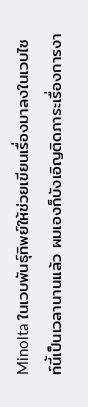Minolta ในเวบพันธุ์ทิพย์ให้ช่วยเขียนเรื่องมาลงในเวบไซท์นี้เป็นเวลานานแล้ว ผมเองก็บังเอิญติดภาระเรื่องการงา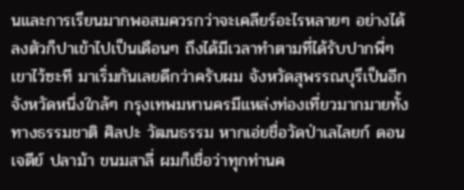นและการเรียนมากพอสมควรกว่าจะเคลียร์อะไรหลายๆ อย่างได้ลงตัวก็ปาเข้าไปเป็นเดือนๆ ถึงได้มีเวลาทำตามที่ได้รับปากพี่ๆ เขาไว้ซะที มาเริ่มกันเลยดีกว่าครับผม จังหวัดสุพรรณบุรีเป็นอีกจังหวัดหนึ่งใกล้ๆ กรุงเทพมหานครมีแหล่งท่องเที่ยวมากมายทั้งทางธรรมชาติ ศิลปะ วัฒนธรรม หากเอ่ยชื่อวัดป่าเลไลยก์ ดอนเจดีย์ ปลาม้า ขนมสาลี่ ผมก็เชื่อว่าทุกท่านค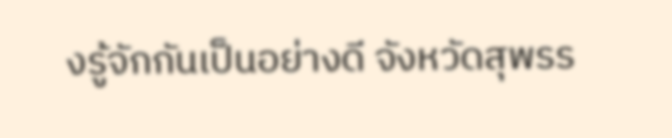งรู้จักกันเป็นอย่างดี จังหวัดสุพรร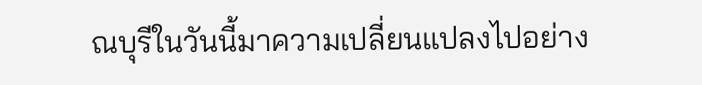ณบุรีในวันนี้มาความเปลี่ยนแปลงไปอย่าง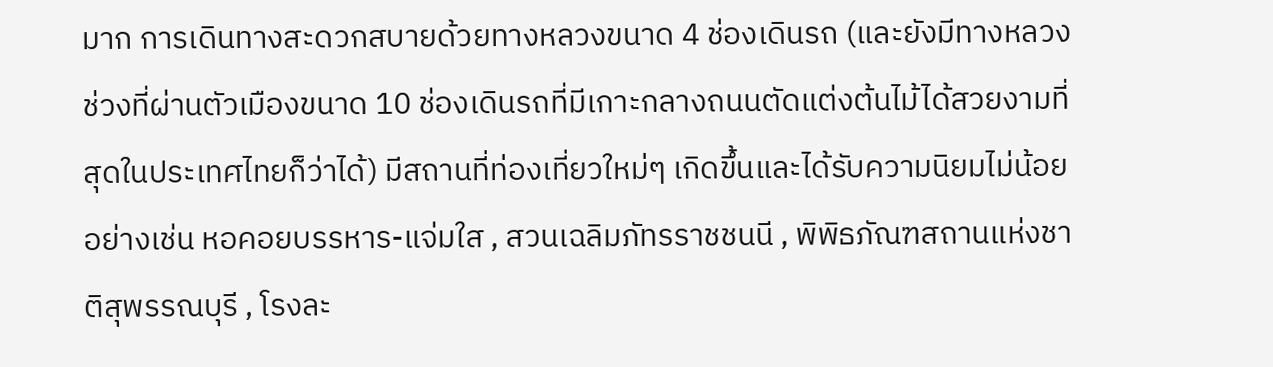มาก การเดินทางสะดวกสบายด้วยทางหลวงขนาด 4 ช่องเดินรถ (และยังมีทางหลวงช่วงที่ผ่านตัวเมืองขนาด 10 ช่องเดินรถที่มีเกาะกลางถนนตัดแต่งต้นไม้ได้สวยงามที่สุดในประเทศไทยก็ว่าได้) มีสถานที่ท่องเที่ยวใหม่ๆ เกิดขึ้นและได้รับความนิยมไม่น้อยอย่างเช่น หอคอยบรรหาร-แจ่มใส , สวนเฉลิมภัทรราชชนนี , พิพิธภัณฑสถานแห่งชาติสุพรรณบุรี , โรงละ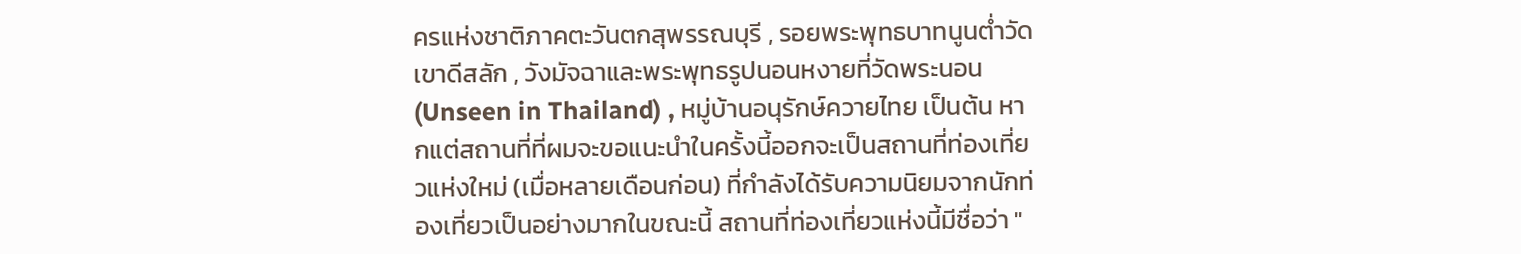ครแห่งชาติภาคตะวันตกสุพรรณบุรี , รอยพระพุทธบาทนูนต่ำวัดเขาดีสลัก , วังมัจฉาและพระพุทธรูปนอนหงายที่วัดพระนอน (Unseen in Thailand) , หมู่บ้านอนุรักษ์ควายไทย เป็นต้น หากแต่สถานที่ที่ผมจะขอแนะนำในครั้งนี้ออกจะเป็นสถานที่ท่องเที่ยวแห่งใหม่ (เมื่อหลายเดือนก่อน) ที่กำลังได้รับความนิยมจากนักท่องเที่ยวเป็นอย่างมากในขณะนี้ สถานที่ท่องเที่ยวแห่งนี้มีชื่อว่า "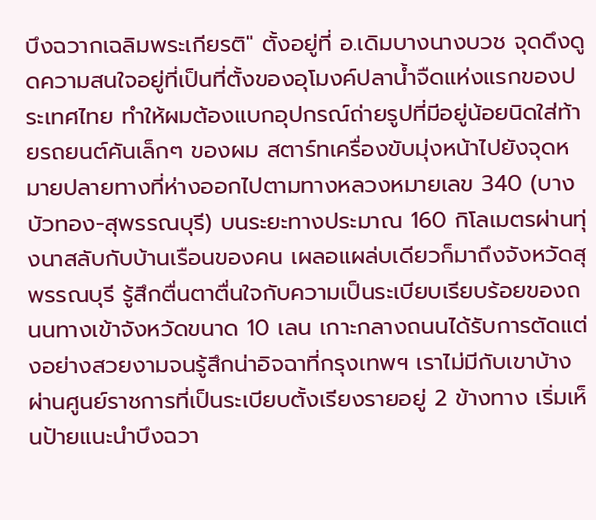บึงฉวากเฉลิมพระเกียรติ" ตั้งอยู่ที่ อ.เดิมบางนางบวช จุดดึงดูดความสนใจอยู่ที่เป็นที่ตั้งของอุโมงค์ปลาน้ำจืดแห่งแรกของประเทศไทย ทำให้ผมต้องแบกอุปกรณ์ถ่ายรูปที่มีอยู่น้อยนิดใส่ท้ายรถยนต์คันเล็กๆ ของผม สตาร์ทเครื่องขับมุ่งหน้าไปยังจุดหมายปลายทางที่ห่างออกไปตามทางหลวงหมายเลข 340 (บางบัวทอง-สุพรรณบุรี) บนระยะทางประมาณ 160 กิโลเมตรผ่านทุ่งนาสลับกับบ้านเรือนของคน เผลอแผล่บเดียวก็มาถึงจังหวัดสุพรรณบุรี รู้สึกตื่นตาตื่นใจกับความเป็นระเบียบเรียบร้อยของถนนทางเข้าจังหวัดขนาด 10 เลน เกาะกลางถนนได้รับการตัดแต่งอย่างสวยงามจนรู้สึกน่าอิจฉาที่กรุงเทพฯ เราไม่มีกับเขาบ้าง ผ่านศูนย์ราชการที่เป็นระเบียบตั้งเรียงรายอยู่ 2 ข้างทาง เริ่มเห็นป้ายแนะนำบึงฉวา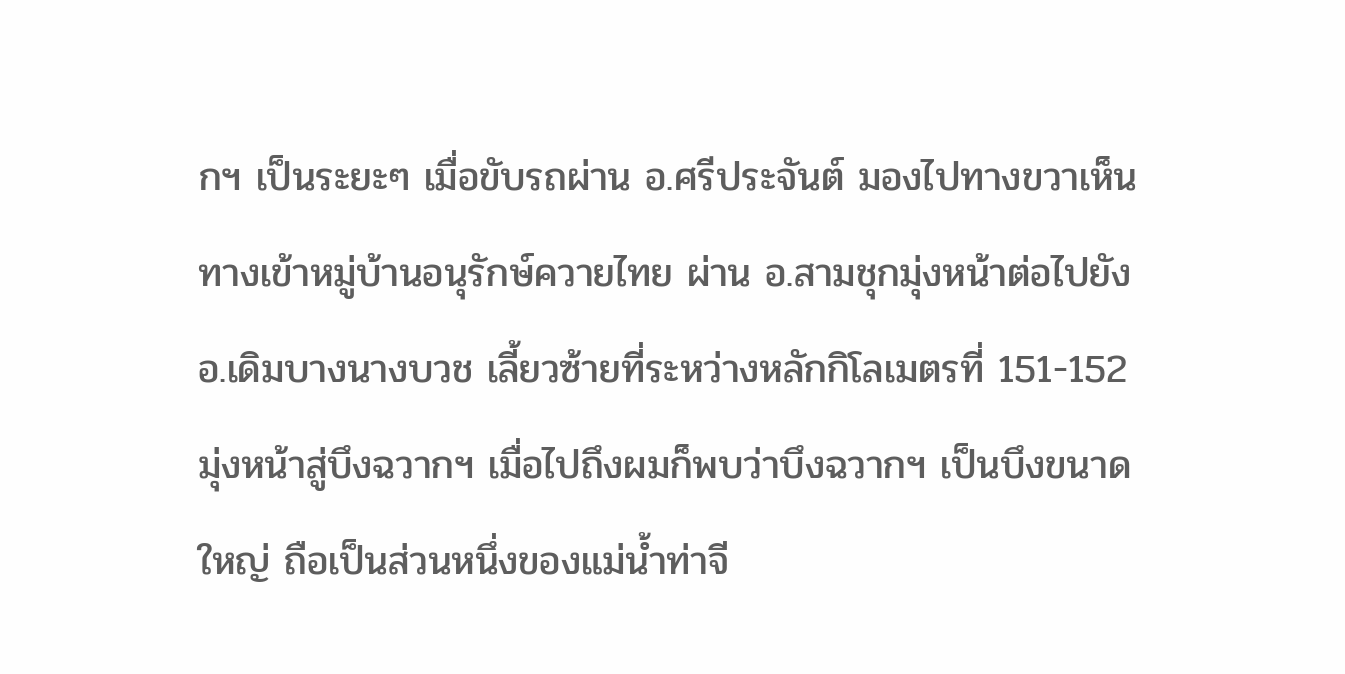กฯ เป็นระยะๆ เมื่อขับรถผ่าน อ.ศรีประจันต์ มองไปทางขวาเห็นทางเข้าหมู่บ้านอนุรักษ์ควายไทย ผ่าน อ.สามชุกมุ่งหน้าต่อไปยัง อ.เดิมบางนางบวช เลี้ยวซ้ายที่ระหว่างหลักกิโลเมตรที่ 151-152 มุ่งหน้าสู่บึงฉวากฯ เมื่อไปถึงผมก็พบว่าบึงฉวากฯ เป็นบึงขนาดใหญ่ ถือเป็นส่วนหนึ่งของแม่น้ำท่าจี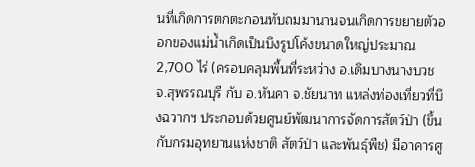นที่เกิดการตกตะกอนทับถมมานานจนเกิดการขยายตัวออกของแม่น้ำเกิดเป็นบึงรูปโค้งขนาดใหญ่ประมาณ 2,700 ไร่ (ครอบคลุมพื้นที่ระหว่าง อ.เดิมบางนางบวช จ.สุพรรณบุรี กับ อ.หันคา จ.ชัยนาท แหล่งท่องเที่ยวที่บึงฉวากฯ ประกอบด้วยศูนย์พัฒนาการจัดการสัตว์ป่า (ขึ้นกับกรมอุทยานแห่งชาติ สัตว์ป่า และพันธุ์พืช) มีอาคารศู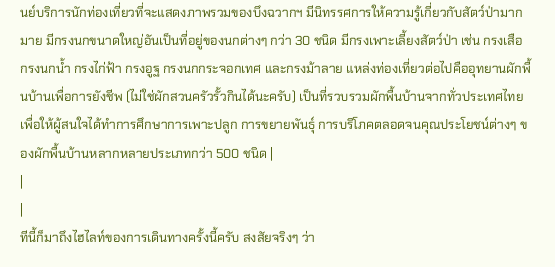นย์บริการนักท่องเที่ยวที่จะแสดงภาพรวมของบึงฉวากฯ มีนิทรรศการให้ความรู้เกี่ยวกับสัตว์ป่ามากมาย มีกรงนกขนาดใหญ่อันเป็นที่อยู่ของนกต่างๆ กว่า 30 ชนิด มีกรงเพาะเลี้ยงสัตว์ป่า เช่น กรงเสือ กรงนกน้ำ กรงไก่ฟ้า กรงอูฐ กรงนกกระจอกเทศ และกรงม้าลาย แหล่งท่องเที่ยวต่อไปคืออุทยานผักพื้นบ้านเพื่อการยังชีพ (ไม่ใช่ผักสวนครัวรั้วกินได้นะครับ) เป็นที่รวบรวมผักพื้นบ้านจากทั่วประเทศไทยเพื่อให้ผู้สนใจได้ทำการศึกษาการเพาะปลูก การขยายพันธุ์ การบริโภคตลอดจนคุณประโยชน์ต่างๆ ของผักพื้นบ้านหลากหลายประเภทกว่า 500 ชนิด |
|
|
ทีนี้ก็มาถึงไฮไลท์ของการเดินทางครั้งนี้ครับ สงสัยจริงๆ ว่า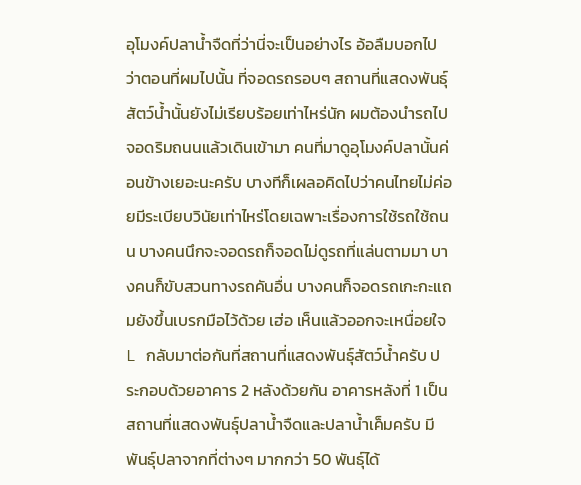อุโมงค์ปลาน้ำจืดที่ว่านี่จะเป็นอย่างไร อ้อลืมบอกไปว่าตอนที่ผมไปนั้น ที่จอดรถรอบๆ สถานที่แสดงพันธุ์สัตว์น้ำนั้นยังไม่เรียบร้อยเท่าไหร่นัก ผมต้องนำรถไปจอดริมถนนแล้วเดินเข้ามา คนที่มาดูอุโมงค์ปลานั้นค่อนข้างเยอะนะครับ บางทีก็เผลอคิดไปว่าคนไทยไม่ค่อยมีระเบียบวินัยเท่าไหร่โดยเฉพาะเรื่องการใช้รถใช้ถนน บางคนนึกจะจอดรถก็จอดไม่ดูรถที่แล่นตามมา บางคนก็ขับสวนทางรถคันอื่น บางคนก็จอดรถเกะกะแถมยังขึ้นเบรกมือไว้ด้วย เฮ่อ เห็นแล้วออกจะเหนื่อยใจ L กลับมาต่อกันที่สถานที่แสดงพันธุ์สัตว์น้ำครับ ประกอบด้วยอาคาร 2 หลังด้วยกัน อาคารหลังที่ 1 เป็นสถานที่แสดงพันธุ์ปลาน้ำจืดและปลาน้ำเค็มครับ มีพันธุ์ปลาจากที่ต่างๆ มากกว่า 50 พันธุ์ได้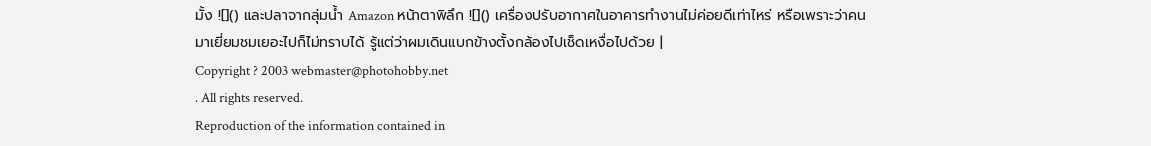มั้ง ![]() และปลาจากลุ่มน้ำ Amazon หน้าตาพิลึก ![]() เครื่องปรับอากาศในอาคารทำงานไม่ค่อยดีเท่าไหร่ หรือเพราะว่าคนมาเยี่ยมชมเยอะไปก็ไม่ทราบได้ รู้แต่ว่าผมเดินแบกข้างตั้งกล้องไปเช็ดเหงื่อไปด้วย |
Copyright ? 2003 webmaster@photohobby.net
. All rights reserved.
Reproduction of the information contained in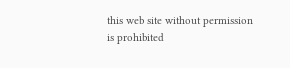this web site without permission
is prohibited